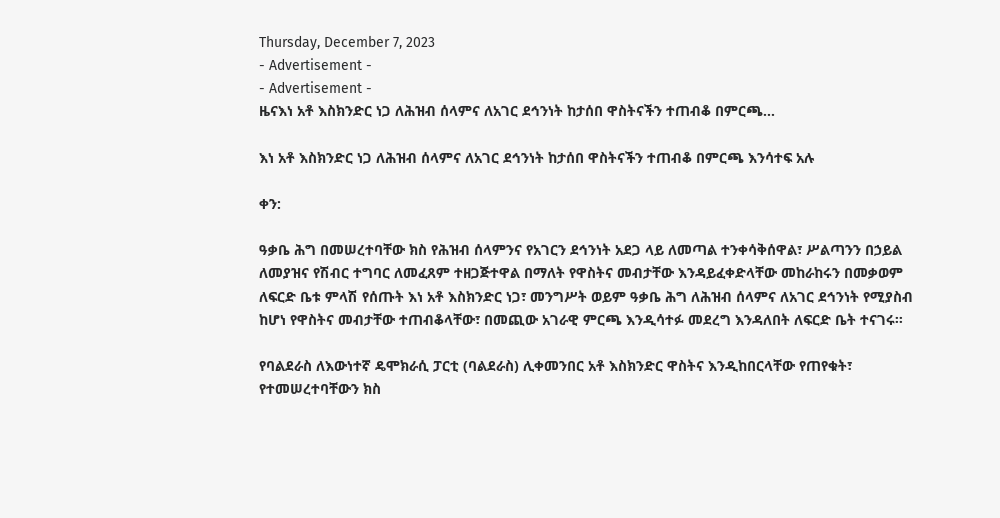Thursday, December 7, 2023
- Advertisement -
- Advertisement -
ዜናእነ አቶ እስክንድር ነጋ ለሕዝብ ሰላምና ለአገር ደኅንነት ከታሰበ ዋስትናችን ተጠብቆ በምርጫ...

እነ አቶ እስክንድር ነጋ ለሕዝብ ሰላምና ለአገር ደኅንነት ከታሰበ ዋስትናችን ተጠብቆ በምርጫ እንሳተፍ አሉ

ቀን:

ዓቃቤ ሕግ በመሠረተባቸው ክስ የሕዝብ ሰላምንና የአገርን ደኅንነት አደጋ ላይ ለመጣል ተንቀሳቅሰዋል፣ ሥልጣንን በኃይል ለመያዝና የሽብር ተግባር ለመፈጸም ተዘጋጅተዋል በማለት የዋስትና መብታቸው እንዳይፈቀድላቸው መከራከሩን በመቃወም ለፍርድ ቤቱ ምላሽ የሰጡት እነ አቶ እስክንድር ነጋ፣ መንግሥት ወይም ዓቃቤ ሕግ ለሕዝብ ሰላምና ለአገር ደኅንነት የሚያስብ ከሆነ የዋስትና መብታቸው ተጠብቆላቸው፣ በመጪው አገራዊ ምርጫ እንዲሳተፉ መደረግ እንዳለበት ለፍርድ ቤት ተናገሩ፡፡

የባልደራስ ለእውነተኛ ዴሞክራሲ ፓርቲ (ባልደራስ) ሊቀመንበር አቶ እስክንድር ዋስትና እንዲከበርላቸው የጠየቁት፣ የተመሠረተባቸውን ክስ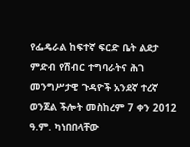የፌዴራል ከፍተኛ ፍርድ ቤት ልደታ ምድብ የሽብር ተግባራትና ሕገ መንግሥታዊ ጉዳዮች አንደኛ ተረኛ ወንጀል ችሎት መስከረም 7 ቀን 2012 ዓ.ም. ካነበበላቸው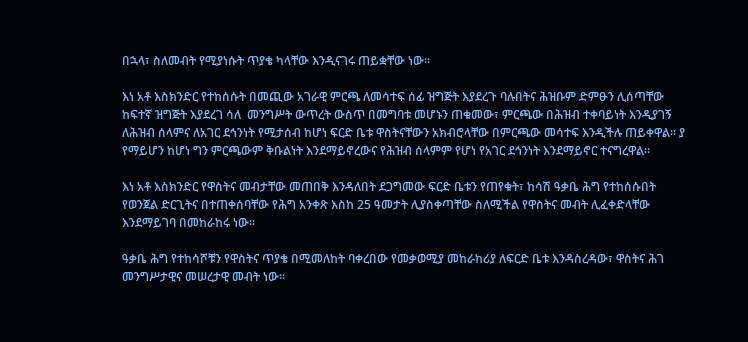በኋላ፣ ስለመብት የሚያነሱት ጥያቄ ካላቸው እንዲናገሩ ጠይቋቸው ነው፡፡

እነ አቶ እስክንድር የተከሰሱት በመጪው አገራዊ ምርጫ ለመሳተፍ ሰፊ ዝግጅት እያደረጉ ባሉበትና ሕዝቡም ድምፁን ሊሰጣቸው ከፍተኛ ዝግጅት እያደረገ ሳለ  መንግሥት ውጥረት ውስጥ በመግባቱ መሆኑን ጠቁመው፣ ምርጫው በሕዝብ ተቀባይነት እንዲያገኝ ለሕዝብ ሰላምና ለአገር ደኅንነት የሚታሰብ ከሆነ ፍርድ ቤቱ ዋስትናቸውን አክብሮላቸው በምርጫው መሳተፍ እንዲችሉ ጠይቀዋል፡፡ ያ የማይሆን ከሆነ ግን ምርጫውም ቅቡልነት እንደማይኖረውና የሕዝብ ሰላምም የሆነ የአገር ደኅንነት እንደማይኖር ተናግረዋል፡፡

እነ አቶ እስክንድር የዋስትና መብታቸው መጠበቅ እንዳለበት ደጋግመው ፍርድ ቤቱን የጠየቁት፣ ከሳሽ ዓቃቤ ሕግ የተከሰሱበት የወንጀል ድርጊትና በተጠቀሰባቸው የሕግ አንቀጽ እስከ 25 ዓመታት ሊያስቀጣቸው ስለሚችል የዋስትና መብት ሊፈቀድላቸው እንደማይገባ በመከራከሩ ነው፡፡

ዓቃቤ ሕግ የተከሳሾቹን የዋስትና ጥያቄ በሚመለከት ባቀረበው የመቃወሚያ መከራከሪያ ለፍርድ ቤቱ እንዳስረዳው፣ ዋስትና ሕገ መንግሥታዊና መሠረታዊ መብት ነው፡፡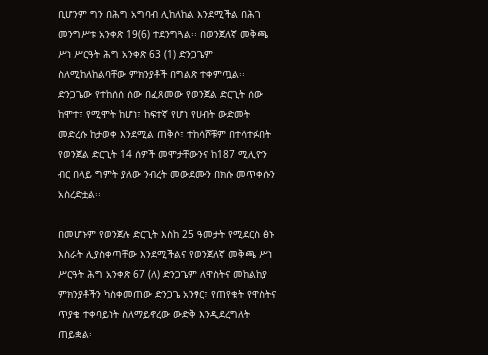ቢሆንም ግን በሕግ አግባብ ሊከለከል እንደሚችል በሕገ መንግሥቱ አንቀጽ 19(6) ተደንግጓል፡፡ በወንጀለኛ መቅጫ ሥነ ሥርዓት ሕግ አንቀጽ 63 (1) ድንጋጌም ስለሚከለከልባቸው ምክንያቶች በግልጽ ተቀምጧል፡፡ ድንጋጌው የተከሰሰ ሰው በፈጸመው የወንጀል ድርጊት ሰው ከሞተ፣ የሚሞት ከሆነ፣ ከፍተኛ የሆነ የሀብት ውድመት መድረሱ ከታወቀ እንደሚል ጠቅሶ፣ ተከሳሾቹም በተሳተፉበት የወንጀል ድርጊት 14 ሰዎች መሞታቸውንና ከ187 ሚሊዮን ብር በላይ ግምት ያለው ንብረት መውደሙን በክሱ መጥቀሱን አስረድቷል፡፡

በመሆኑም የወንጀሉ ድርጊት እስከ 25 ዓመታት የሚደርስ ፅኑ እስራት ሊያስቀጣቸው እንደሚችልና የወንጀለኛ መቅጫ ሥነ ሥርዓት ሕግ አንቀጽ 67 (ለ) ድንጋጌም ለዋስትና መከልከያ ምክንያቶችን ካስቀመጠው ድንጋጌ አንፃር፣ የጠየቁት የዋስትና ጥያቄ ተቀባይነት ስለማይኖረው ውድቅ እንዲደረግለት ጠይቋል፡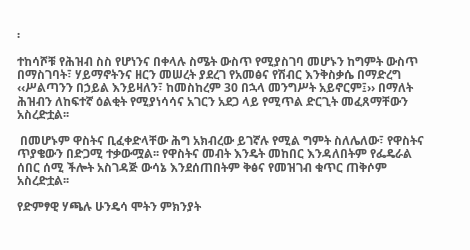፡

ተከሳሾቹ የሕዝብ ስስ የሆነንና በቀላሉ ስሜት ውስጥ የሚያስገባ መሆኑን ከግምት ውስጥ በማስገባት፣ ሃይማኖትንና ዘርን መሠረት ያደረገ የአመፅና የሽብር እንቅስቃሴ በማድረግ ‹‹ሥልጣንን በኃይል እንይዛለን፣ ከመስከረም 30 በኋላ መንግሥት አይኖርም፤›› በማለት ሕዝብን ለከፍተኛ ዕልቂት የሚያነሳሳና አገርን አደጋ ላይ የሚጥል ድርጊት መፈጸማቸውን አስረድቷል፡፡

 በመሆኑም ዋስትና ቢፈቀድላቸው ሕግ አክብረው ይገኛሉ የሚል ግምት ስለሌለው፣ የዋስትና ጥያቄውን በድጋሚ ተቃውሟል፡፡ የዋስትና መብት እንዴት መከበር እንዳለበትም የፌዴራል ሰበር ሰሚ ችሎት አስገዳጅ ውሳኔ እንደሰጠበትም ቅፅና የመዝገብ ቁጥር ጠቅሶም አስረድቷል፡፡

የድምፃዊ ሃጫሉ ሁንዴሳ ሞትን ምክንያት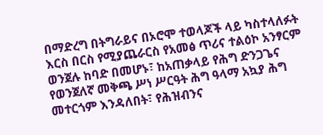በማድረግ በትግራይና በኦሮሞ ተወላጆች ላይ ካስተላለፉት እርስ በርስ የሚያጨራርስ የአመፅ ጥሪና ተልዕኮ አንፃርም ወንጀሉ ከባድ በመሆኑ፣ ከአጠቃላይ የሕግ ድንጋጌና የወንጀለኛ መቅጫ ሥነ ሥርዓት ሕግ ዓላማ አኳያ ሕግ መተርጎም እንዳለበት፣ የሕዝብንና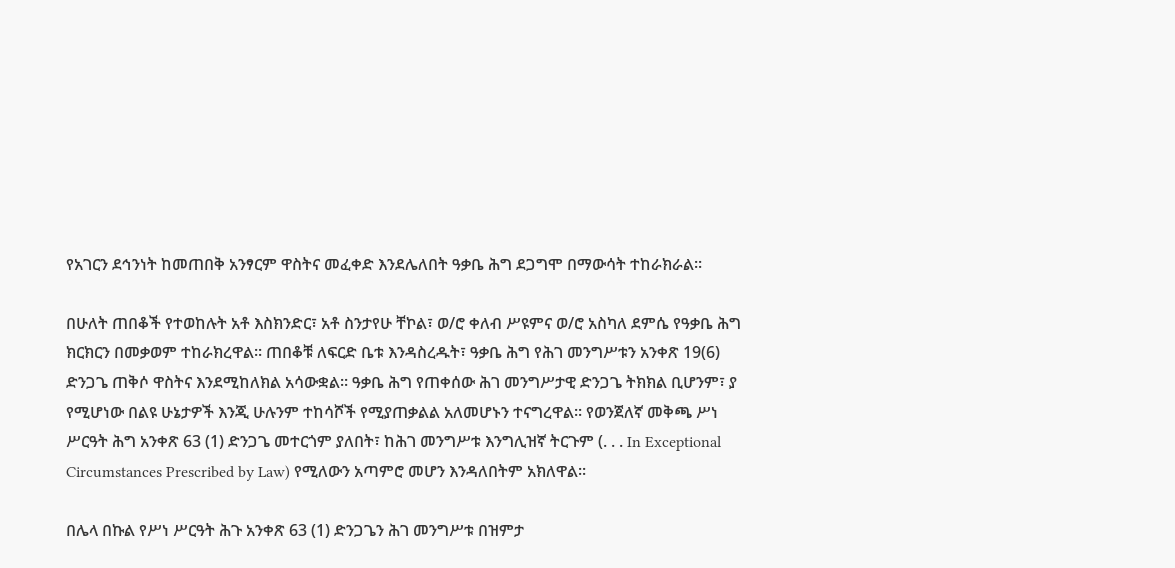የአገርን ደኅንነት ከመጠበቅ አንፃርም ዋስትና መፈቀድ እንደሌለበት ዓቃቤ ሕግ ደጋግሞ በማውሳት ተከራክራል፡፡

በሁለት ጠበቆች የተወከሉት አቶ እስክንድር፣ አቶ ስንታየሁ ቸኮል፣ ወ/ሮ ቀለብ ሥዩምና ወ/ሮ አስካለ ደምሴ የዓቃቤ ሕግ ክርክርን በመቃወም ተከራክረዋል፡፡ ጠበቆቹ ለፍርድ ቤቱ እንዳስረዱት፣ ዓቃቤ ሕግ የሕገ መንግሥቱን አንቀጽ 19(6) ድንጋጌ ጠቅሶ ዋስትና እንደሚከለክል አሳውቋል፡፡ ዓቃቤ ሕግ የጠቀሰው ሕገ መንግሥታዊ ድንጋጌ ትክክል ቢሆንም፣ ያ የሚሆነው በልዩ ሁኔታዎች እንጂ ሁሉንም ተከሳሾች የሚያጠቃልል አለመሆኑን ተናግረዋል፡፡ የወንጀለኛ መቅጫ ሥነ ሥርዓት ሕግ አንቀጽ 63 (1) ድንጋጌ መተርጎም ያለበት፣ ከሕገ መንግሥቱ እንግሊዝኛ ትርጉም (. . . In Exceptional Circumstances Prescribed by Law) የሚለውን አጣምሮ መሆን እንዳለበትም አክለዋል፡፡

በሌላ በኩል የሥነ ሥርዓት ሕጉ አንቀጽ 63 (1) ድንጋጌን ሕገ መንግሥቱ በዝምታ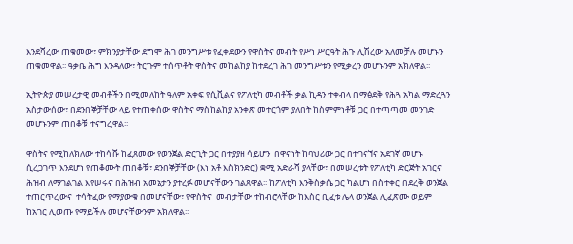እንደሻረው ጠቁመው፣ ምክንያታቸው ደግሞ ሕገ መንግሥቱ የፈቀደውን የዋስትና መብት የሥነ ሥርዓት ሕጉ ሊሽረው አለመቻሉ መሆኑን ጠቁመዋል፡፡ ዓቃቤ ሕግ እንዳለው፣ ትርጉም ተሰጥቶት ዋስትና መከልከያ ከተደረገ ሕገ መንግሥቱን የሚቃረን መሆኑንም አክለዋል፡፡

ኢትዮጵያ መሠረታዊ መብቶችን በሚመለከት ዓለም አቀፍ የሲቪልና የፖለቲካ መብቶች ቃል ኪዳን ተቀብላ በማፅደቅ የሕጓ አካል ማድረጓን አስታውሰው፣ በደንበኞቻቸው ላይ የተጠቀሰው ዋስትና ማስከልከያ አንቀጽ መተርጎም ያለበት ከስምምነቶቹ ጋር በተጣጣመ መንገድ መሆኑንም ጠበቆቹ ተናግረዋል፡፡

ዋስትና የሚከለክለው ተከሳሹ ከፈጸመው የወንጀል ድርጊት ጋር በተያያዘ ሳይሆን  በዋናነት ከባህሪው ጋር በተገናኘና አደገኛ መሆኑ ሲረጋገጥ እንደሆነ የጠቆሙት ጠበቆቹ፣ ደንበኞቻቸው (እነ አቶ እስክንድር) ቋሚ አድራሻ ያላቸው፣ በመሠረቱት የፖለቲካ ድርጅት አገርና ሕዝብ ለማገልገል እየሠሩና በሕዝብ አመኔታን ያተረፉ መሆናቸውን ገልጸዋል፡፡ ከፖለቲካ እንቅስቃሴ ጋር ካልሆነ በስተቀር በደረቅ ወንጀል ተጠርጥረውና  ተሳትፈው የማያውቁ በመሆናቸው፣ የዋስትና  መብታቸው ተከብሮላቸው ከእስር ቢፈቱ ሌላ ወንጀል ሊፈጽሙ ወይም ከአገር ሊወጡ የማይችሉ መሆናቸውንም አክለዋል፡፡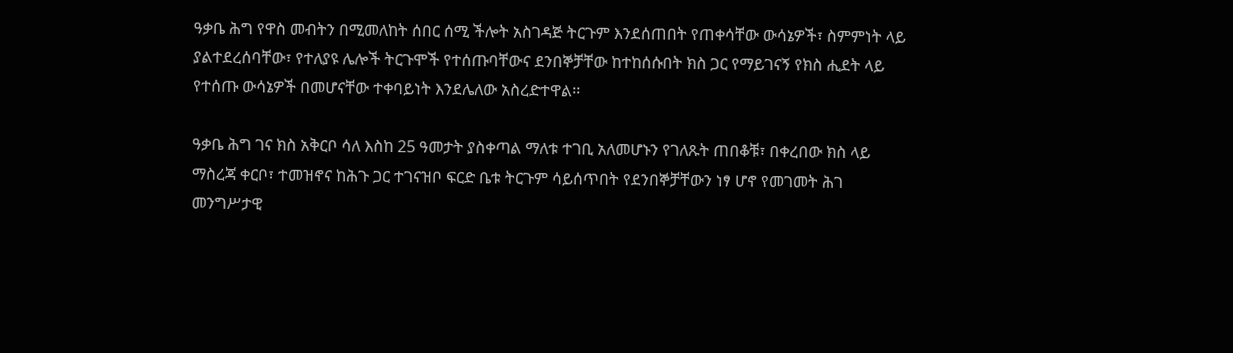ዓቃቤ ሕግ የዋስ መብትን በሚመለከት ሰበር ሰሚ ችሎት አስገዳጅ ትርጉም እንደሰጠበት የጠቀሳቸው ውሳኔዎች፣ ስምምነት ላይ ያልተደረሰባቸው፣ የተለያዩ ሌሎች ትርጉሞች የተሰጡባቸውና ደንበኞቻቸው ከተከሰሱበት ክስ ጋር የማይገናኝ የክስ ሒደት ላይ የተሰጡ ውሳኔዎች በመሆናቸው ተቀባይነት እንደሌለው አስረድተዋል፡፡

ዓቃቤ ሕግ ገና ክስ አቅርቦ ሳለ እስከ 25 ዓመታት ያስቀጣል ማለቱ ተገቢ አለመሆኑን የገለጹት ጠበቆቹ፣ በቀረበው ክስ ላይ ማስረጃ ቀርቦ፣ ተመዝኖና ከሕጉ ጋር ተገናዝቦ ፍርድ ቤቱ ትርጉም ሳይሰጥበት የደንበኞቻቸውን ነፃ ሆኖ የመገመት ሕገ መንግሥታዊ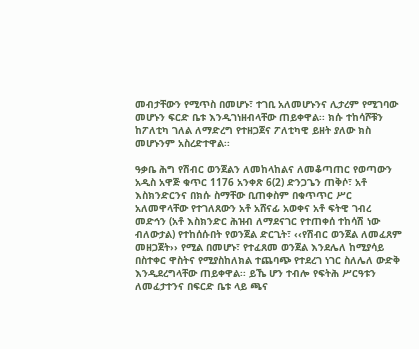መብታቸውን የሚጥስ በመሆኑ፣ ተገቢ አለመሆኑንና ሊታረም የሚገባው መሆኑን ፍርድ ቤቱ እንዲገነዘብላቸው ጠይቀዋል፡፡ ክሱ ተከሳሾቹን ከፖለቲካ ገለል ለማድረግ የተዘጋጀና ፖለቲካዊ ይዘት ያለው ክስ መሆኑንም አስረድተዋል፡፡

ዓቃቤ ሕግ የሽብር ወንጀልን ለመከላከልና ለመቆጣጠር የወጣውን አዲስ አዋጅ ቁጥር 1176 አንቀጽ 6(2) ድንጋጌን ጠቅሶ፣ አቶ እስክንድርንና በክሱ ስማቸው ቢጠቀስም በቁጥጥር ሥር አለመዋላቸው የተገለጸውን አቶ አሸናፊ አወቀና አቶ ፍትዊ ገብረ መድኅን (አቶ እስክንድር ሕዝብ ለማደናገር የተጠቀሰ ተከሳሽ ነው ብለውታል) የተከሰሱበት የወንጀል ድርጊት፣ ‹‹የሽብር ወንጀል ለመፈጸም መዘጋጀት›› የሚል በመሆኑ፣ የተፈጸመ ወንጀል እንደሌለ ከሚያሳይ በስተቀር ዋስትና የሚያስከለክል ተጨባጭ የተደረገ ነገር ስለሌለ ውድቅ እንዲደረግላቸው ጠይቀዋል፡፡ ይኼ ሆን ተብሎ የፍትሕ ሥርዓቱን ለመፈታተንና በፍርድ ቤቱ ላይ ጫና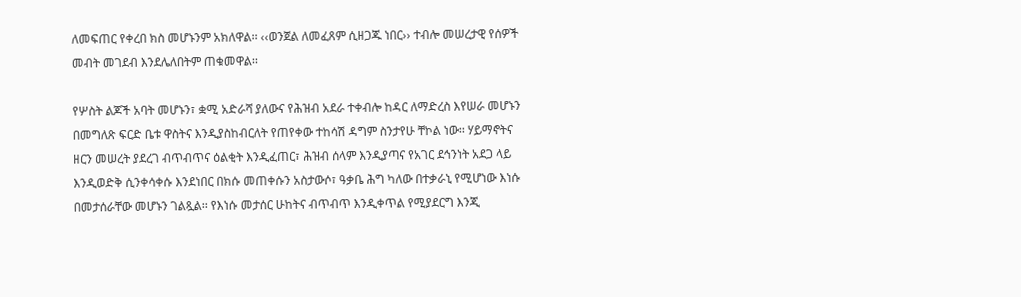ለመፍጠር የቀረበ ክስ መሆኑንም አክለዋል፡፡ ‹‹ወንጀል ለመፈጸም ሲዘጋጁ ነበር›› ተብሎ መሠረታዊ የሰዎች መብት መገደብ እንደሌለበትም ጠቁመዋል፡፡

የሦስት ልጆች አባት መሆኑን፣ ቋሚ አድራሻ ያለውና የሕዝብ አደራ ተቀብሎ ከዳር ለማድረስ እየሠራ መሆኑን በመግለጽ ፍርድ ቤቱ ዋስትና እንዲያስከብርለት የጠየቀው ተከሳሽ ዳግም ስንታየሁ ቸኮል ነው፡፡ ሃይማኖትና ዘርን መሠረት ያደረገ ብጥብጥና ዕልቂት እንዲፈጠር፣ ሕዝብ ሰላም እንዲያጣና የአገር ደኅንነት አደጋ ላይ እንዲወድቅ ሲንቀሳቀሱ እንደነበር በክሱ መጠቀሱን አስታውሶ፣ ዓቃቤ ሕግ ካለው በተቃራኒ የሚሆነው እነሱ በመታሰራቸው መሆኑን ገልጿል፡፡ የእነሱ መታሰር ሁከትና ብጥብጥ እንዲቀጥል የሚያደርግ እንጂ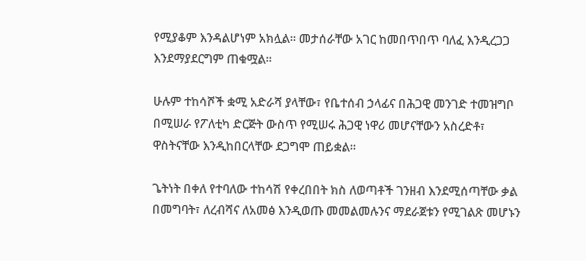የሚያቆም እንዳልሆነም አክሏል፡፡ መታሰራቸው አገር ከመበጥበጥ ባለፈ እንዲረጋጋ እንደማያደርግም ጠቁሟል፡፡

ሁሉም ተከሳሾች ቋሚ አድራሻ ያላቸው፣ የቤተሰብ ኃላፊና በሕጋዊ መንገድ ተመዝግቦ በሚሠራ የፖለቲካ ድርጅት ውስጥ የሚሠሩ ሕጋዊ ነዋሪ መሆናቸውን አስረድቶ፣ ዋስትናቸው እንዲከበርላቸው ደጋግሞ ጠይቋል፡፡

ጌትነት በቀለ የተባለው ተከሳሽ የቀረበበት ክስ ለወጣቶች ገንዘብ እንደሚሰጣቸው ቃል በመግባት፣ ለረብሻና ለአመፅ እንዲወጡ መመልመሉንና ማደራጀቱን የሚገልጽ መሆኑን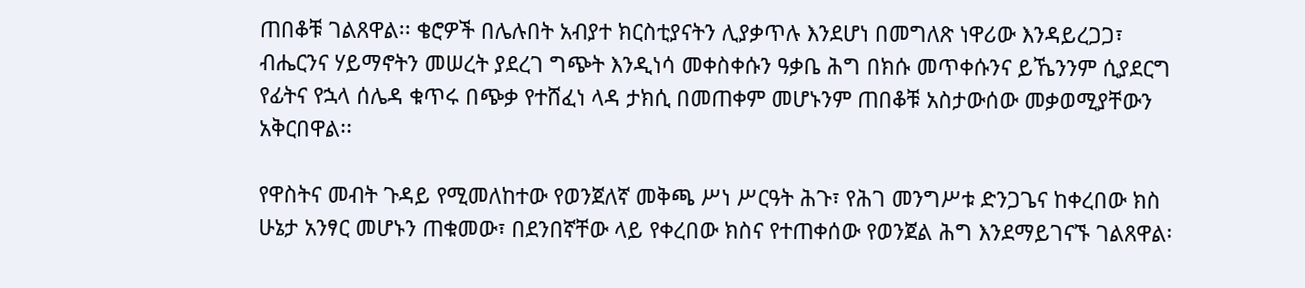ጠበቆቹ ገልጸዋል፡፡ ቄሮዎች በሌሉበት አብያተ ክርስቲያናትን ሊያቃጥሉ እንደሆነ በመግለጽ ነዋሪው እንዳይረጋጋ፣ ብሔርንና ሃይማኖትን መሠረት ያደረገ ግጭት እንዲነሳ መቀስቀሱን ዓቃቤ ሕግ በክሱ መጥቀሱንና ይኼንንም ሲያደርግ የፊትና የኋላ ሰሌዳ ቁጥሩ በጭቃ የተሸፈነ ላዳ ታክሲ በመጠቀም መሆኑንም ጠበቆቹ አስታውሰው መቃወሚያቸውን አቅርበዋል፡፡

የዋስትና መብት ጉዳይ የሚመለከተው የወንጀለኛ መቅጫ ሥነ ሥርዓት ሕጉ፣ የሕገ መንግሥቱ ድንጋጌና ከቀረበው ክስ ሁኔታ አንፃር መሆኑን ጠቁመው፣ በደንበኛቸው ላይ የቀረበው ክስና የተጠቀሰው የወንጀል ሕግ እንደማይገናኙ ገልጸዋል፡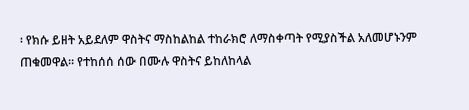፡ የክሱ ይዘት አይደለም ዋስትና ማስከልከል ተከራክሮ ለማስቀጣት የሚያስችል አለመሆኑንም ጠቁመዋል፡፡ የተከሰሰ ሰው በሙሉ ዋስትና ይከለከላል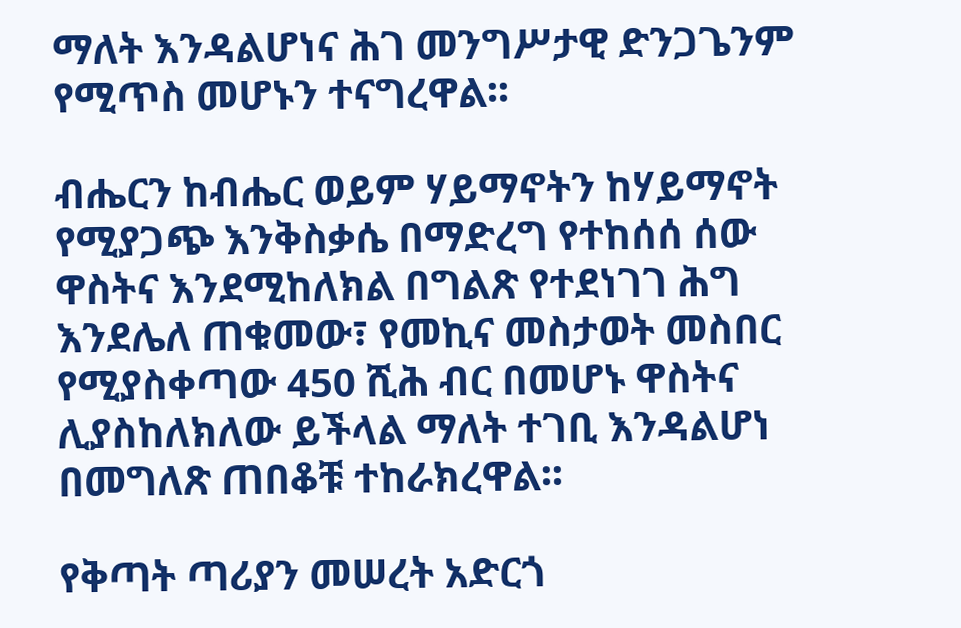ማለት እንዳልሆነና ሕገ መንግሥታዊ ድንጋጌንም የሚጥስ መሆኑን ተናግረዋል፡፡

ብሔርን ከብሔር ወይም ሃይማኖትን ከሃይማኖት የሚያጋጭ እንቅስቃሴ በማድረግ የተከሰሰ ሰው ዋስትና እንደሚከለክል በግልጽ የተደነገገ ሕግ እንደሌለ ጠቁመው፣ የመኪና መስታወት መስበር የሚያስቀጣው 450 ሺሕ ብር በመሆኑ ዋስትና ሊያስከለክለው ይችላል ማለት ተገቢ እንዳልሆነ በመግለጽ ጠበቆቹ ተከራክረዋል፡፡

የቅጣት ጣሪያን መሠረት አድርጎ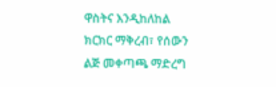ዋስትና እንዲከለከል ክርክር ማቅረብ፣ የሰውን ልጅ መቀጣጫ ማድረግ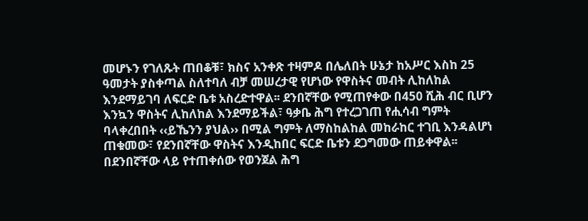መሆኑን የገለጹት ጠበቆቹ፣ ክስና አንቀጽ ተዛምዶ በሌለበት ሁኔታ ከአሥር እስከ 25 ዓመታት ያስቀጣል ስለተባለ ብቻ መሠረታዊ የሆነው የዋስትና መብት ሊከለከል እንደማይገባ ለፍርድ ቤቱ አስረድተዋል፡፡ ደንበኛቸው የሚጠየቀው በ450 ሺሕ ብር ቢሆን እንኳን ዋስትና ሊከለከል እንደማይችል፣ ዓቃቤ ሕግ የተረጋገጠ የሒሳብ ግምት ባላቀረበበት ‹‹ይኼንን ያህል›› በሚል ግምት ለማስከልከል መከራከር ተገቢ እንዳልሆነ ጠቁመው፣ የደንበኛቸው ዋስትና እንዲከበር ፍርድ ቤቱን ደጋግመው ጠይቀዋል፡፡ በደንበኛቸው ላይ የተጠቀሰው የወንጀል ሕግ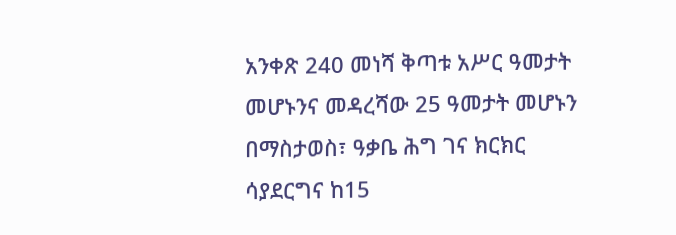አንቀጽ 240 መነሻ ቅጣቱ አሥር ዓመታት መሆኑንና መዳረሻው 25 ዓመታት መሆኑን በማስታወስ፣ ዓቃቤ ሕግ ገና ክርክር ሳያደርግና ከ15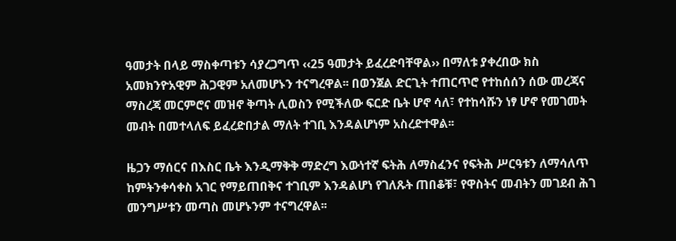ዓመታት በላይ ማስቀጣቱን ሳያረጋግጥ ‹‹25 ዓመታት ይፈረድባቸዋል›› በማለቱ ያቀረበው ክስ አመክንዮአዊም ሕጋዊም አለመሆኑን ተናግረዋል፡፡ በወንጀል ድርጊት ተጠርጥሮ የተከሰሰን ሰው መረጃና ማስረጃ መርምሮና መዝኖ ቅጣት ሊወስን የሚችለው ፍርድ ቤት ሆኖ ሳለ፣ የተከሳሹን ነፃ ሆኖ የመገመት መብት በመተላለፍ ይፈረድበታል ማለት ተገቢ እንዳልሆነም አስረድተዋል፡፡

ዜጋን ማሰርና በእስር ቤት እንዲማቅቅ ማድረግ እውነተኛ ፍትሕ ለማስፈንና የፍትሕ ሥርዓቱን ለማሳለጥ ከምትንቀሳቀስ አገር የማይጠበቅና ተገቢም እንዳልሆነ የገለጹት ጠበቆቹ፣ የዋስትና መብትን መገደብ ሕገ መንግሥቱን መጣስ መሆኑንም ተናግረዋል፡፡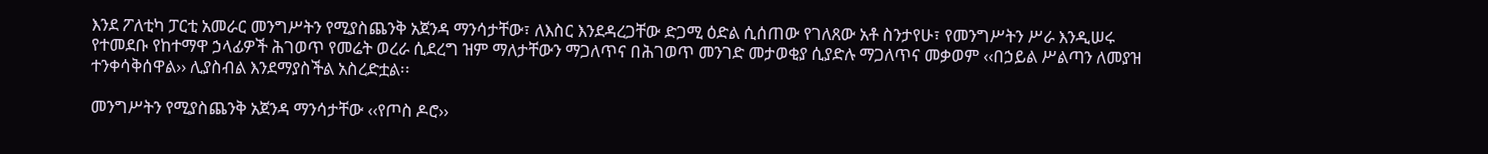እንደ ፖለቲካ ፓርቲ አመራር መንግሥትን የሚያስጨንቅ አጀንዳ ማንሳታቸው፣ ለእስር እንደዳረጋቸው ድጋሚ ዕድል ሲሰጠው የገለጸው አቶ ስንታየሁ፣ የመንግሥትን ሥራ እንዲሠሩ የተመደቡ የከተማዋ ኃላፊዎች ሕገወጥ የመሬት ወረራ ሲደረግ ዝም ማለታቸውን ማጋለጥና በሕገወጥ መንገድ መታወቂያ ሲያድሉ ማጋለጥና መቃወም ‹‹በኃይል ሥልጣን ለመያዝ ተንቀሳቅሰዋል›› ሊያስብል እንደማያስችል አስረድቷል፡፡

መንግሥትን የሚያስጨንቅ አጀንዳ ማንሳታቸው ‹‹የጦስ ዶሮ››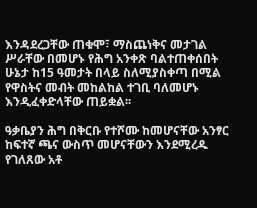እንዳደረጋቸው ጠቁሞ፣ ማስጨነቅና መታገል ሥራቸው በመሆኑ የሕግ አንቀጽ ባልተጠቀሰበት ሁኔታ ከ15 ዓመታት በላይ ስለሚያስቀጣ በሚል የዋስትና መብት መከልከል ተገቢ ባለመሆኑ እንዲፈቀድላቸው ጠይቋል፡፡

ዓቃቤያን ሕግ በቅርቡ የተሾሙ ከመሆናቸው አንፃር ከፍተኛ ጫና ውስጥ መሆናቸውን እንደሚረዱ የገለጸው አቶ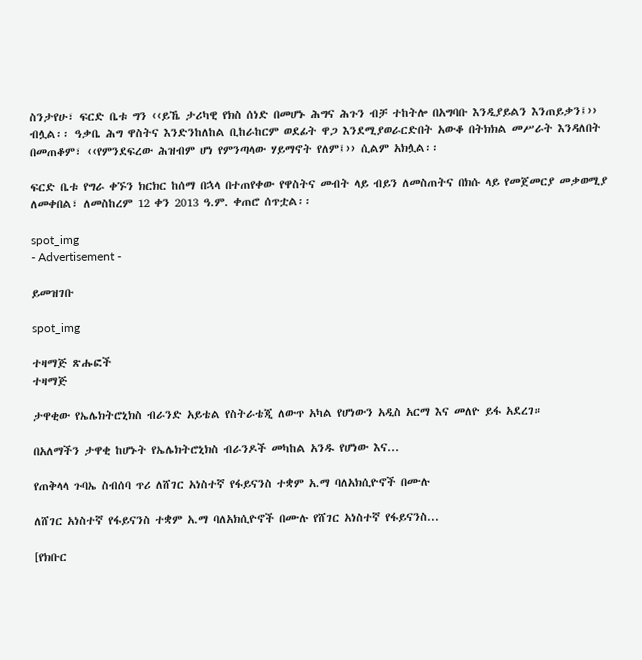ስንታየሁ፣ ፍርድ ቤቱ ግን ‹‹ይኼ ታሪካዊ የክስ ሰነድ በመሆኑ ሕግና ሕጉን ብቻ ተከትሎ በአግባቡ እንዲያይልን እንጠይቃን፤›› ብሏል፡፡ ዓቃቤ ሕግ ዋስትና እንድንከለከል ቢከራከርም ወደፊት ዋጋ እንደሚያወራርድበት አውቆ በትክክል መሥራት እንዳለበት በመጠቆም፣ ‹‹የምንደፍረው ሕዝብም ሆነ የምንጣላው ሃይማኖት የለም፤›› ሲልም አክሏል፡፡

ፍርድ ቤቱ የግራ ቀኙን ክርክር ከሰማ በኋላ በተጠየቀው የዋስትና መብት ላይ ብይን ለመስጠትና በክሱ ላይ የመጀመርያ መቃወሚያ ለመቀበል፣ ለመስከረም 12 ቀን 2013 ዓ.ም. ቀጠሮ ሰጥቷል፡፡

spot_img
- Advertisement -

ይመዝገቡ

spot_img

ተዛማጅ ጽሑፎች
ተዛማጅ

ታዋቂው የኤሌክትሮኒክስ ብራንድ አይቴል የስትራቴጂ ለውጥ አካል የሆነውን አዲስ አርማ እና መለዮ ይፋ አደረገ።

በአለማችን ታዋቂ ከሆኑት የኤሌክትሮኒክስ ብራንዶች መካከል አንዱ የሆነው እና...

የጠቅላላ ጉባኤ ስብሰባ ጥሪ ለሸገር አነስተኛ የፋይናንስ ተቋም አ.ማ ባለአክሲዮኖች በሙሉ

ለሸገር አነስተኛ የፋይናንስ ተቋም አ.ማ ባለአክሲዮኖች በሙሉ የሸገር አነስተኛ የፋይናንስ...

[የክቡር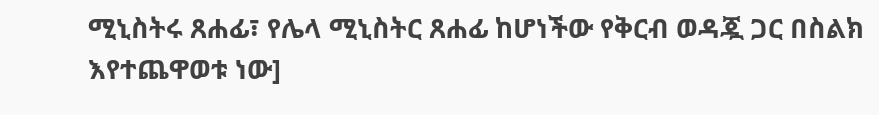ሚኒስትሩ ጸሐፊ፣ የሌላ ሚኒስትር ጸሐፊ ከሆነችው የቅርብ ወዳጇ ጋር በስልክ እየተጨዋወቱ ነው]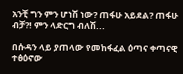አንቺ ግን ምን ሆነሽ ነው? ጠፋሁ አይደል? ጠፋሁ ብቻ?! ምን ላድርግ ብለሽ...

በሱዳን ላይ ያጠላው የመከፋፈል ዕጣና ቀጣናዊ ተፅዕኖው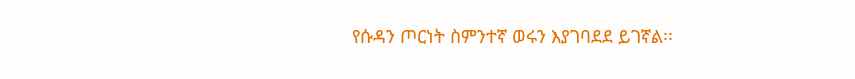የሱዳን ጦርነት ስምንተኛ ወሩን እያገባደደ ይገኛል፡፡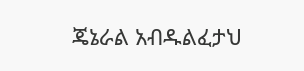ጄኔራል አብዱልፈታህ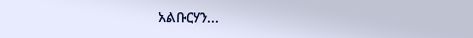አልቡርሃን...